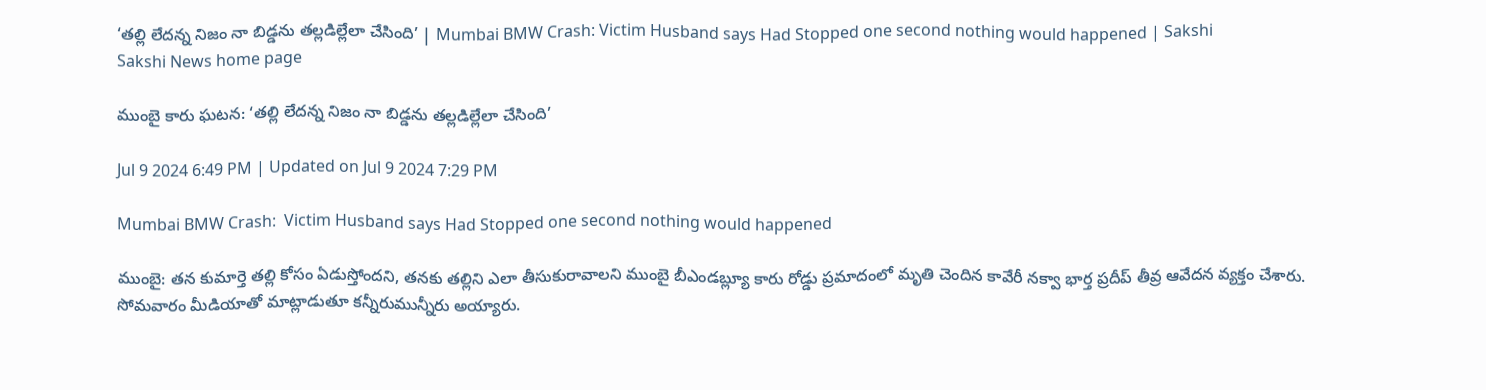‘తల్లి లేదన్న నిజం నా బిడ్డను తల్లడిల్లేలా చేసింది’ | Mumbai BMW Crash: Victim Husband says Had Stopped one second nothing would happened | Sakshi
Sakshi News home page

ముంబై కారు ఘటన: ‘తల్లి లేదన్న నిజం నా బిడ్డను తల్లడిల్లేలా చేసింది’

Jul 9 2024 6:49 PM | Updated on Jul 9 2024 7:29 PM

Mumbai BMW Crash:  Victim Husband says Had Stopped one second nothing would happened

ముంబై: తన కుమార్తె తల్లి కోసం ఏడుస్తోందని, తనకు తల్లిని ఎలా తీసుకురావాలని ముంబై బీఎండ‌బ్ల్యూ కారు రోడ్డు ప్ర‌మాదంలో మృతి చెందిన కావేరీ నక్వా భార్త ప్రదీప్‌ తీవ్ర ఆవేదన వ్యక్తం చేశారు. సోమవారం మీడియాతో మాట్లాడుతూ కన్నీరుమున్నీరు అయ్యారు.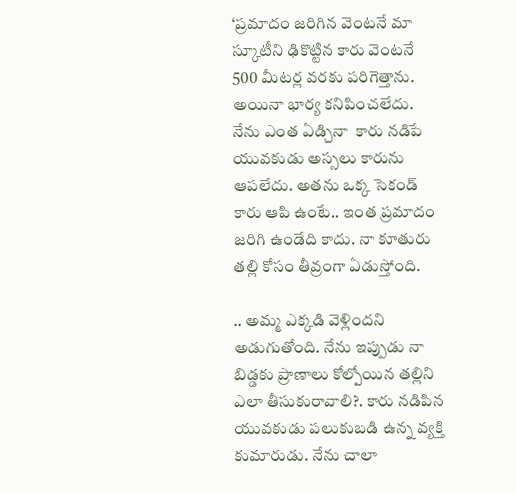‘ప్రమాదం జరిగిన వెంటనే మా స్కూటీని ఢికొట్టిన కారు వెంటనే 500 మీటర్ల వరకు పరిగెత్తాను. అయినా భార్య కనిపించలేదు. నేను ఎంత ఏడ్చినా  కారు నడిపే యువకుడు అస్సలు కారును ఆపలేదు. అతను ఒక్క సెకండ్‌ కారు ఆపి ఉంటే.. ఇంత ప్రమాదం జరిగి ఉండేది కాదు. నా కూతురు తల్లి కోసం తీవ్రంగా ఏడుస్తోంది.

.. అమ్మ ఎక్కడి వెళ్లిందని అడుగుతోంది. నేను ఇప్పుడు నా బిడ్డకు ప్రాణాలు కోల్పోయిన తల్లిని ఎలా తీసుకురావాలి?. కారు నడిపిన యువకుడు పలుకుబడి ఉన్న వ్యక్తి కుమారుడు. నేను చాలా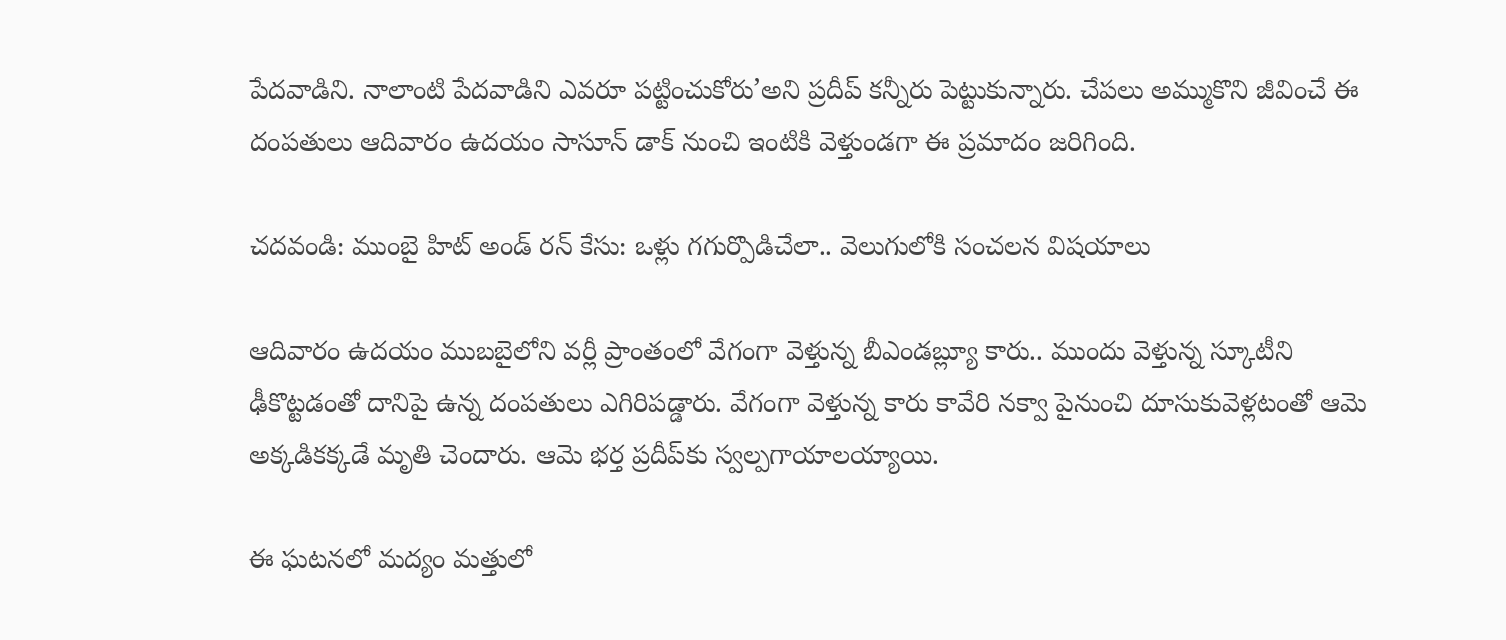పేదవాడిని. నాలాంటి పేదవాడిని ఎవరూ పట్టించుకోరు’అని ప్రదీప్‌ కన్నీరు పెట్టుకున్నారు. చేపలు అమ్ముకొని జీవించే ఈ దంపతులు ఆదివారం ఉదయం సాసూన్ డాక్ నుంచి ఇంటికి వెళ్తుండగా ఈ ప్రమాదం జరిగింది.

చదవండి: ముంబై హిట్‌ అండ్‌ రన్‌ కేసు: ఒళ్లు గగుర్పొడిచేలా.. వెలుగులోకి సంచలన విషయాలు

ఆదివారం ఉద‌యం ముబబైలోని వర్లీ ప్రాంతంలో వేగంగా వెళ్తున్న బీఎండబ్ల్యూ కారు.. ముందు వెళ్తున్న స్కూటీని ఢీకొట్టడంతో దానిపై ఉన్న దంపతులు ఎగిరిపడ్డారు. వేగంగా వెళ్తున్న కారు కావేరి నక్వా పైనుంచి దూసుకువెళ్లటంతో ఆమె అక్కడికక్కడే మృతి చెందారు. ఆమె భర్త ప్రదీప్‌కు స్వల్పగాయాలయ్యాయి.

ఈ ఘటనలో మ‌ద్యం మ‌త్తులో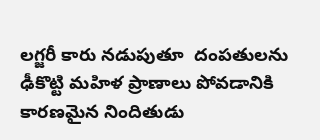ల‌గ్జ‌రీ కారు న‌డుపుతూ  దంప‌తుల‌ను ఢీకొట్టి మ‌హిళ ప్రాణాలు పోవ‌డానికి కార‌ణ‌మైన నిందితుడు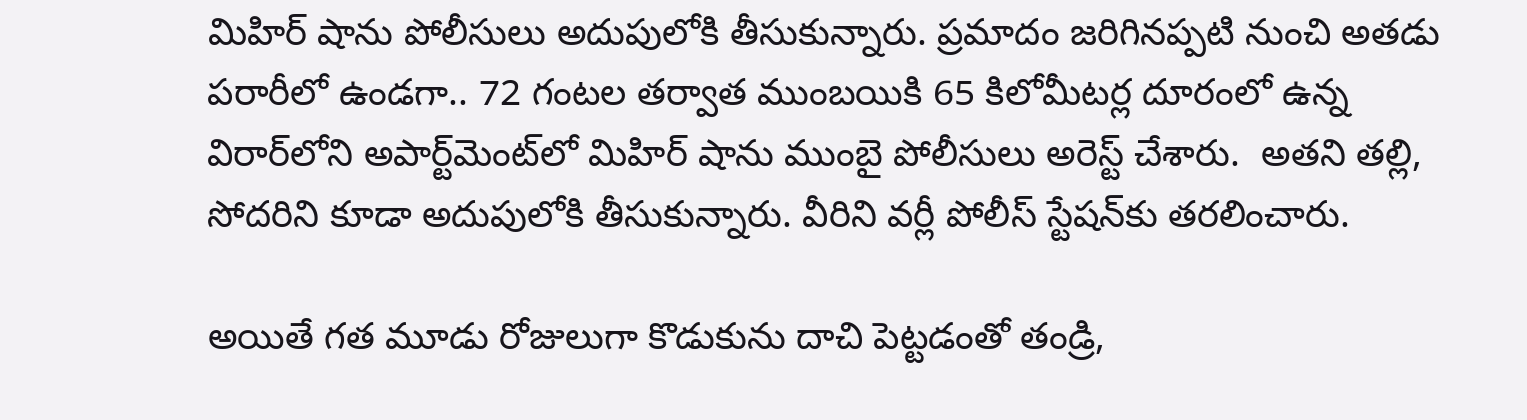మిహిర్ షాను పోలీసులు అదుపులోకి తీసుకున్నారు. ప్ర‌‌మాదం జ‌రిగిన‌ప్ప‌టి నుంచి అత‌డు ప‌రారీలో ఉండ‌గా.. 72 గంట‌ల త‌ర్వాత ముంబయికి 65 కిలోమీటర్ల దూరంలో ఉన్న విరార్‌లోని అపార్ట్‌మెంట్‌లో మిహిర్ షాను ముంబై పోలీసులు అరెస్ట్ చేశారు.  అతని తల్లి, సోదరిని కూడా అదుపులోకి తీసుకున్నారు. వీరిని వర్లీ పోలీస్ స్టేషన్‌కు తరలించారు.

అయితే గ‌త మూడు రోజులుగా కొడుకును దాచి పెట్ట‌డంతో తండ్రి,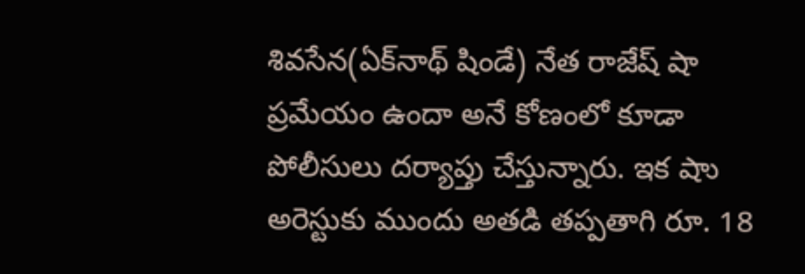శివ‌సేన(ఏక్‌నాథ్ షిండే) నేత రాజేష్ షా ప్రమేయం ఉందా అనే కోణంలో కూడా పోలీసులు ద‌ర్యాప్తు చేస్తున్నారు. ఇక షాు అరెస్టుకు ముందు అత‌డి తప్ప‌తాగి రూ. 18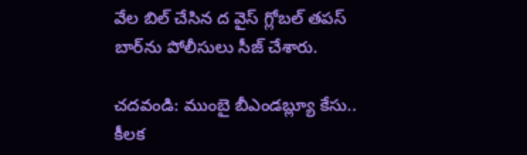వేల బిల్ చేసిన ద వైస్ గ్లోబల్ తపస్ బార్‌ను పోలీసులు సీజ్ చేశారు.

చదవండి: ముంబై బీఎండబ్ల్యూ కేసు.. కీల‌క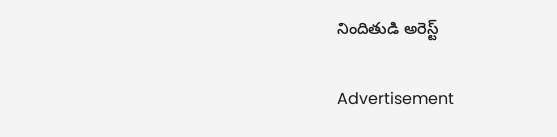నిందితుడి అరెస్ట్‌

Advertisement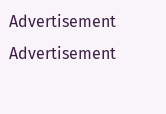Advertisement
Advertisement